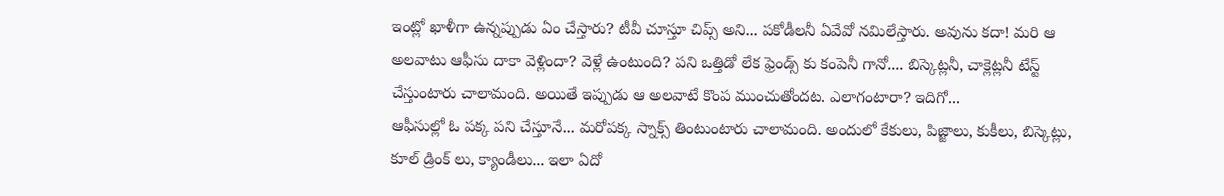ఇంట్లో ఖాళీగా ఉన్నప్పుడు ఏం చేస్తారు? టీవీ చూస్తూ చిప్స్ అని... పకోడీలనీ ఏవేవో నమిలేస్తారు. అవును కదా! మరి ఆ అలవాటు ఆఫీసు దాకా వెళ్లిందా? వెళ్లే ఉంటుంది? పని ఒత్తిడో లేక ఫ్రెండ్స్ కు కంపెనీ గానో.... బిస్కెట్లనీ, చాక్లెట్లనీ టేస్ట్ చేస్తుంటారు చాలామంది. అయితే ఇప్పుడు ఆ అలవాటే కొంప ముంచుతోందట. ఎలాగంటారా? ఇదిగో...
ఆఫీసుల్లో ఓ పక్క పని చేస్తూనే... మరోపక్క స్నాక్స్ తింటుంటారు చాలామంది. అందులో కేకులు, పిజ్జాలు, కుకీలు, బిస్కెట్లు, కూల్ డ్రింక్ లు, క్యాండీలు... ఇలా ఏదో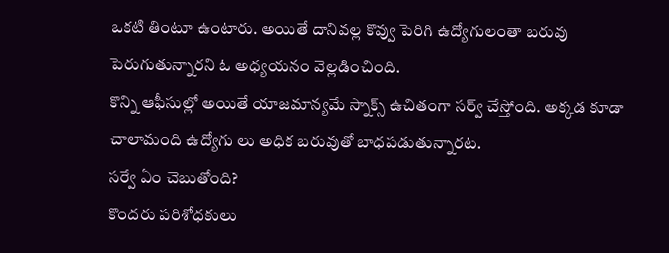ఒకటి తింటూ ఉంటారు. అయితే దానివల్ల కొవ్వు పెరిగి ఉద్యోగులంతా బరువు పెరుగుతున్నారని ఓ అధ్యయనం వెల్లడించింది.
కొన్ని ఆఫీసుల్లో అయితే యాజమాన్యమే స్నాక్స్ ఉచితంగా సర్వ్ చేస్తోంది. అక్కడ కూడా చాలామంది ఉద్యోగు లు అధిక బరువుతో బాధపడుతున్నారట.
సర్వే ఏం చెబుతోంది?
కొందరు పరిశోధకులు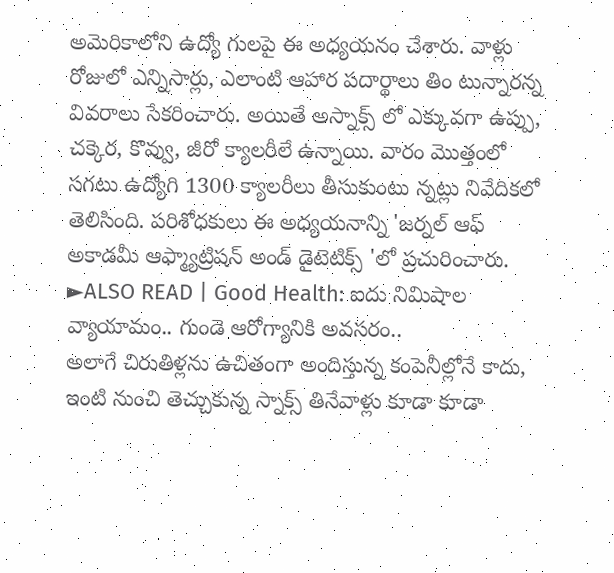అమెరికాలోని ఉద్యో గులపై ఈ అధ్యయనం చేశారు. వాళ్లు రోజులో ఎన్నిసార్లు, ఎలాంటి ఆహార పదార్థాలు తిం టున్నారన్న వివరాలు సేకరించారు. అయితే అస్నాక్స్ లో ఎక్కువగా ఉప్పు, చక్కెర, కొవ్వు, జీరో క్యాలరీలే ఉన్నాయి. వారం మొత్తంలో సగటు ఉద్యోగి 1300 క్యాలరీలు తీసుకుంటు న్నట్లు నివేదికలో తెలిసింది. పరిశోధకులు ఈ అధ్యయనాన్ని 'జర్నల్ ఆఫ్ అకాడమీ ఆఫ్మ్యాట్రిషన్ అండ్ డైటెటిక్స్ 'లో ప్రచురించారు.
►ALSO READ | Good Health: ఐదు నిమిషాల వ్యాయామం.. గుండె ఆరోగ్యానికి అవసరం..
అలాగే చిరుతిళ్లను ఉచితంగా అందిస్తున్న కంపెనీల్లోనే కాదు, ఇంటి నుంచి తెచ్చుకున్న స్నాక్స్ తినేవాళ్లు కూడా కూడా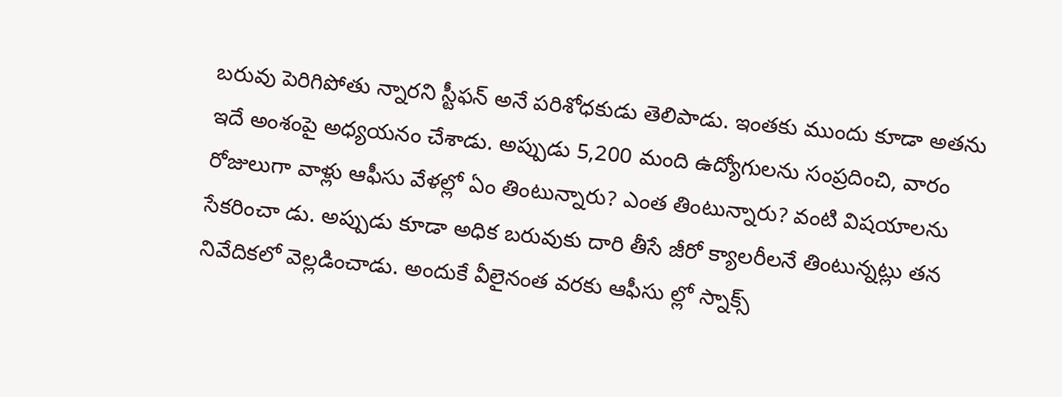బరువు పెరిగిపోతు న్నారని స్టీఫన్ అనే పరిశోధకుడు తెలిపాడు. ఇంతకు ముందు కూడా అతను ఇదే అంశంపై అధ్యయనం చేశాడు. అప్పుడు 5,200 మంది ఉద్యోగులను సంప్రదించి, వారం రోజులుగా వాళ్లు ఆఫీసు వేళల్లో ఏం తింటున్నారు? ఎంత తింటున్నారు? వంటి విషయాలను సేకరించా డు. అప్పుడు కూడా అధిక బరువుకు దారి తీసే జీరో క్యాలరీలనే తింటున్నట్లు తన నివేదికలో వెల్లడించాడు. అందుకే వీలైనంత వరకు ఆఫీసు ల్లో స్నాక్స్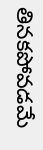తినకపోవడమే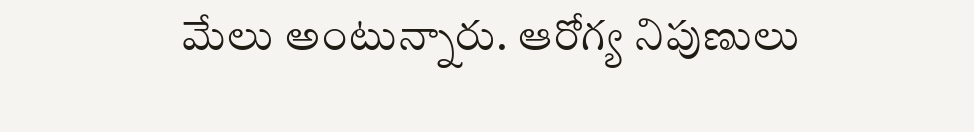మేలు అంటున్నారు. ఆరోగ్య నిపుణులు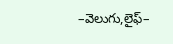–వెలుగు,లైఫ్–